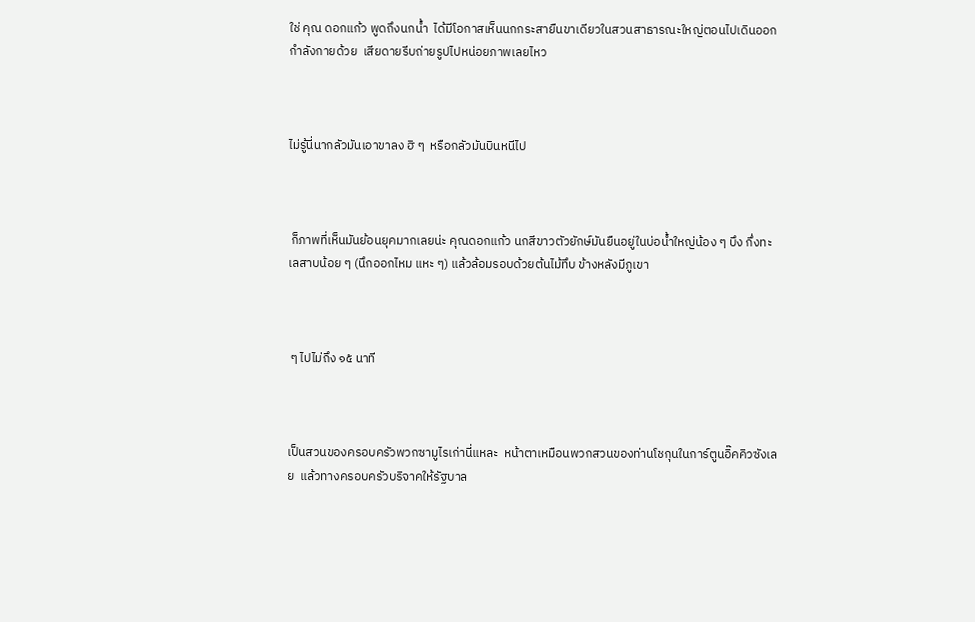ใช่ คุณ ดอกแก้ว พูดถึงนกน้ำ  ได้มีโอกาสเห็นนกกระสายืนขาเดียวในสวนสาธารณะใหญ่ตอนไปเดินออกกำลังกายด้วย  เสียดายรีบถ่ายรูปไปหน่อยภาพเลยไหว



ไม่รู้นี่นากลัวมันเอาขาลง ฮิ ๆ  หรือกลัวมันบินหนีไป



 ก็ภาพที่เห็นมันย้อนยุคมากเลยน่ะ คุณดอกแก้ว นกสีขาวตัวยักษ์มันยืนอยู่ในบ่อน้ำใหญ่น้อง ๆ บึง กึ่งทะเลสาบน้อย ๆ (นึกออกไหม แหะ ๆ) แล้วล้อมรอบด้วยต้นไม้ทึบ ข้างหลังมีภูเขา



 ๆ ไปไม่ถึง ๑๕ นาที



เป็นสวนของครอบครัวพวกซามูไรเก่านี่แหละ  หน้าตาเหมือนพวกสวนของท่านโชกุนในการ์ตูนอิ๊คคิวซังเลย  แล้วทางครอบครัวบริจาคให้รัฐบาล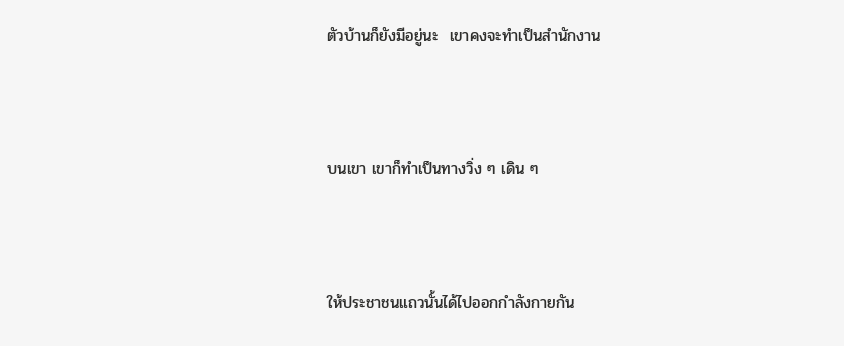ตัวบ้านก็ยังมีอยู่นะ  เขาคงจะทำเป็นสำนักงาน



บนเขา เขาก็ทำเป็นทางวิ่ง ๆ เดิน ๆ



ให้ประชาชนแถวนั้นได้ไปออกกำลังกายกัน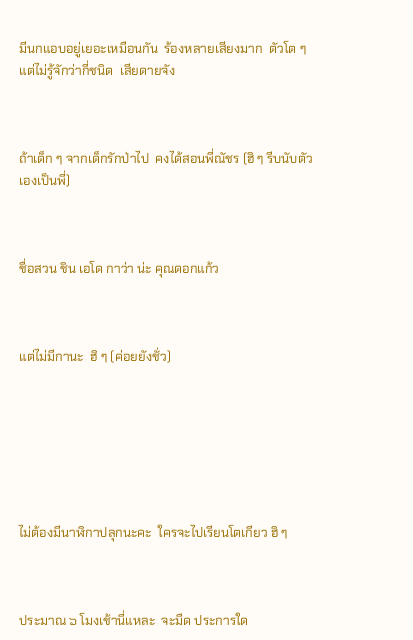มีนกแอบอยู่เยอะเหมือนกัน  ร้องหลายเสียงมาก  ตัวโต ๆ  แต่ไม่รู้จักว่ากี่ชนิด  เสียดายจัง



ถ้าเด็ก ๆ จากเด็กรักป่าไป  คงได้สอนพี่ณัชร (ฮิ ๆ รีบนับตัวเองเป็นพี่)



ชื่อสวน ชิน เอโด กาว่า น่ะ คุณดอกแก้ว



แต่ไม่มีกานะ  ฮิ ๆ (ค่อยยังชั่ว)







ไม่ต้องมีนาฬิกาปลุกนะคะ  ใครจะไปเรียนโตเกียว ฮิ ๆ



ประมาณ ๖ โมงเช้านี่แหละ  จะมืด ประการใด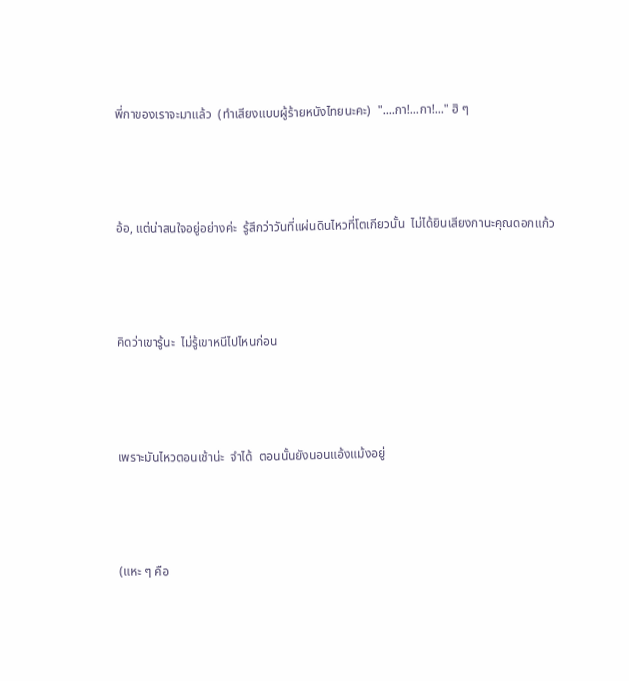พี่กาของเราจะมาแล้ว  (ทำเสียงแบบผู้ร้ายหนังไทยนะคะ)  "....กา!...กา!..." ฮิ ๆ



อ้อ, แต่น่าสนใจอยู่อย่างค่ะ  รู้สึกว่าวันที่แผ่นดินไหวที่โตเกียวนั้น  ไม่ได้ยินเสียงกานะคุณดอกแก้ว



คิดว่าเขารู้นะ  ไม่รู้เขาหนีไปไหนก่อน



เพราะมันไหวตอนเช้าน่ะ  จำได้  ตอนนั้นยังนอนแอ้งแม้งอยู่



(แหะ ๆ คือ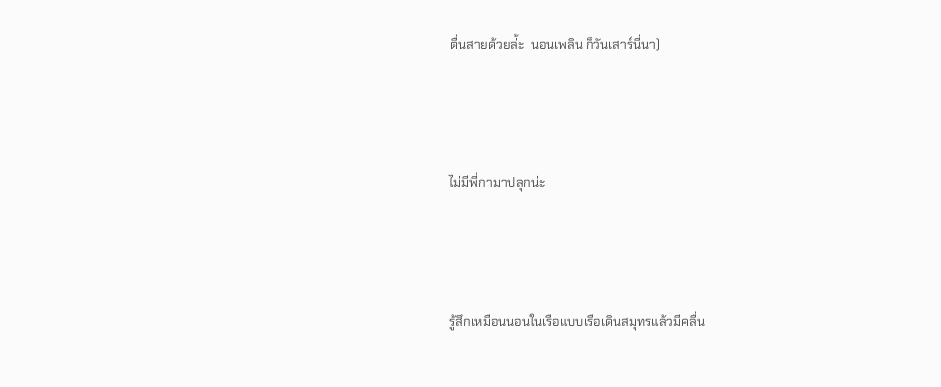ตื่นสายด้วยล่้ะ  นอนเพลิน ก็วันเสาร์นี่นา)



ไม่มีพี่กามาปลุกน่ะ



รู้สึกเหมือนนอนในเรือแบบเรือเดินสมุทรแล้วมีคลื่น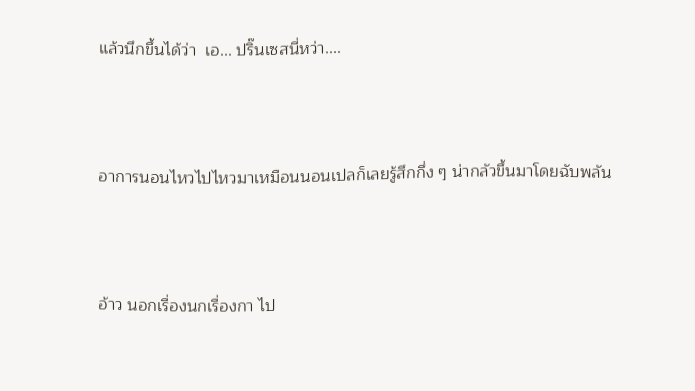แล้วนึกขึ้นได้ว่า  เอ... ปริ๊นเซสนี่หว่า....



อาการนอนไหวไปไหวมาเหมือนนอนเปลก็เลยรู้สึกกึ่ง ๆ น่ากลัวขึ้นมาโดยฉับพลัน



อ้าว นอกเรื่องนกเรื่องกา ไป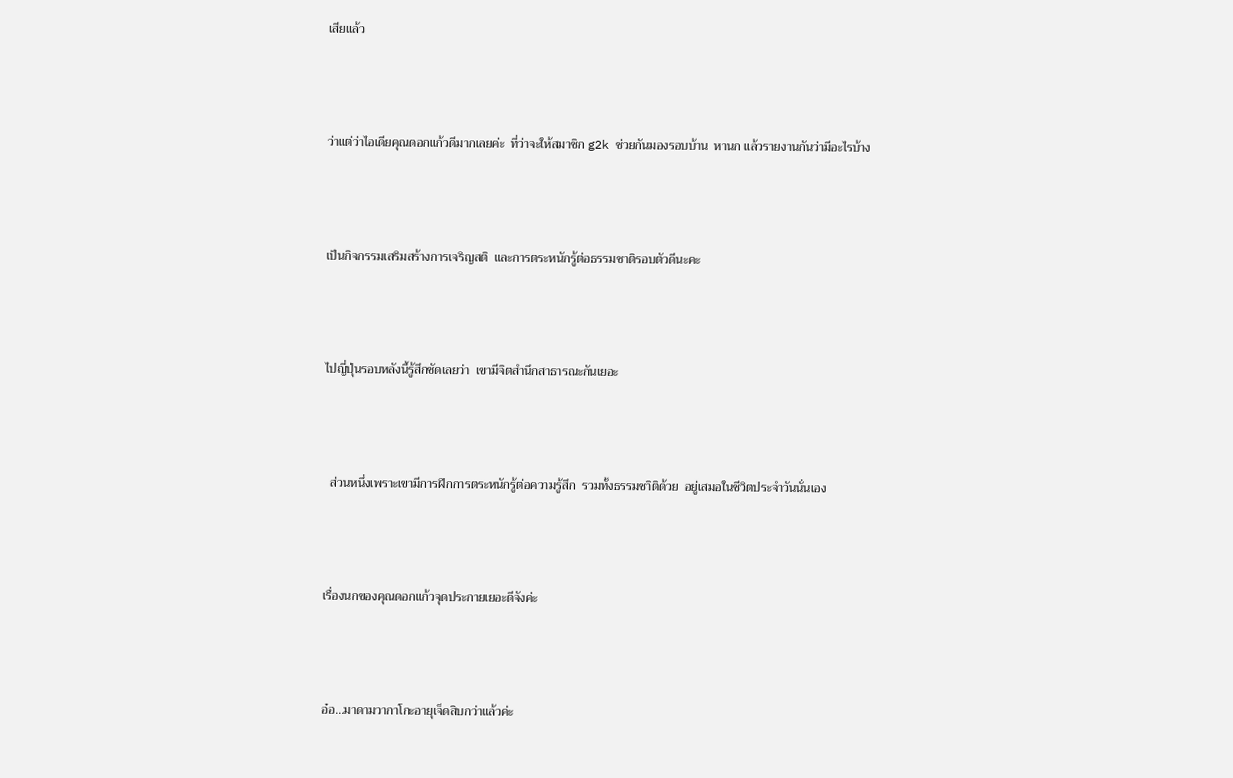เสียแล้ว



ว่าแต่ว่าไอเดียคุณดอกแก้วดีมากเลยค่ะ  ที่ว่าจะให้สมาชิก g2k ช่วยกันมองรอบบ้าน  หานก แล้วรายงานกันว่ามีอะไรบ้าง



เป็นกิจกรรมเสริมสร้างการเจริญสติ  และการตระหนักรู้ต่อธรรมชาติรอบตัวดีนะคะ



ไปญี่ปุ่นรอบหลังนี้รู้สึกชัดเลยว่า  เขามีจิตสำนึกสาธารณะกันเยอะ



  ส่วนหนึ่งเพราะเขามีการฝึกการตระหนักรู้ต่อความรู้สึก  รวมทั้งธรรมชาิติด้วย  อยู่เสมอในชีวิตประจำวันนั่นเอง



เรื่องนกของคุณดอกแก้วจุดประกายเยอะดีจังค่ะ



อ๋อ...มาดามวากาโกะอายุเจ็ดสิบกว่าแล้วค่ะ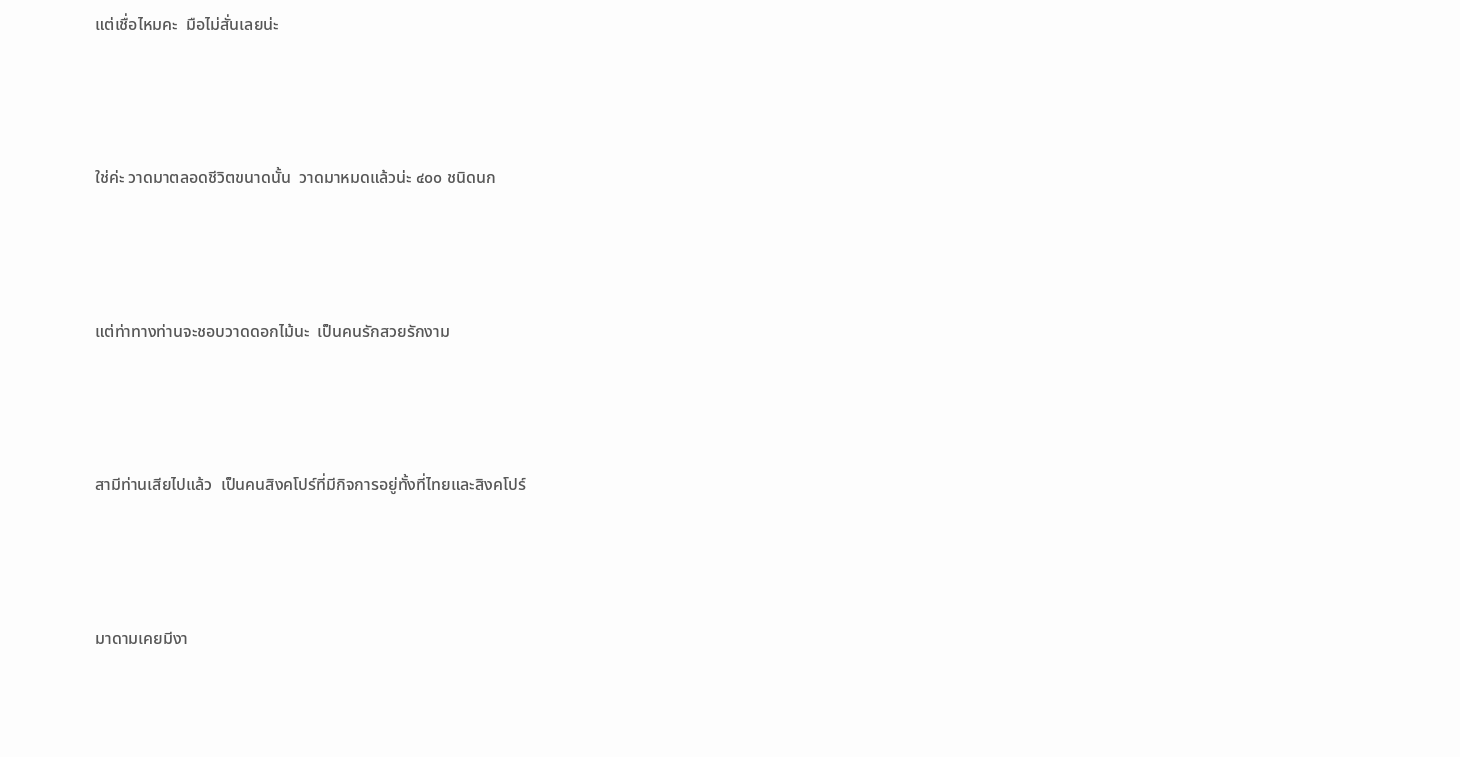แต่เชื่อไหมคะ  มือไม่สั่นเลยน่ะ



ใช่ค่ะ วาดมาตลอดชีวิตขนาดนั้น  วาดมาหมดแล้วน่ะ ๔๐๐ ชนิดนก



แต่ท่าทางท่านจะชอบวาดดอกไม้นะ  เป็นคนรักสวยรักงาม



สามีท่านเสียไปแล้ว  เป็นคนสิงคโปร์ที่มีกิจการอยู่ทั้งที่ไทยและสิงคโปร์



มาดามเคยมีงา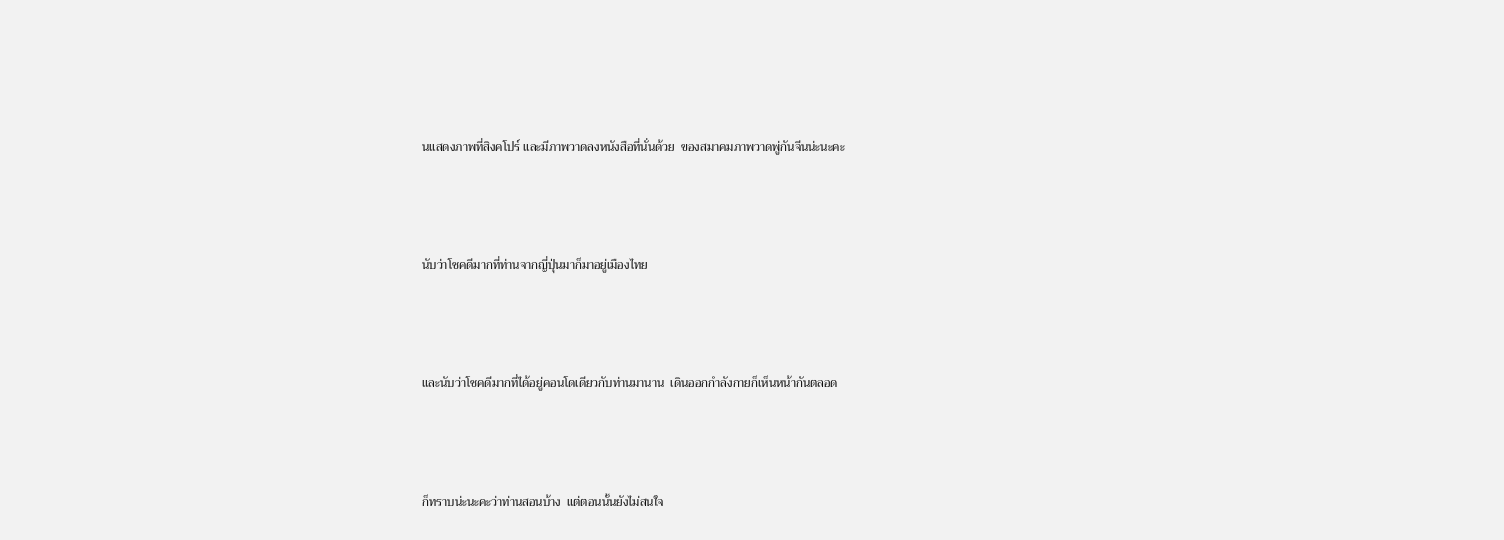นแสดงภาพที่สิงคโปร์ และมีภาพวาดลงหนังสือที่นั่นด้วย  ของสมาคมภาพวาดพู่กันจีนน่ะนะคะ



นับว่าโชคดีมากที่ท่านจากญี่ปุ่นมาก็มาอยู่เมืองไทย



และนับว่าโชคดีมากที่ได้อยู่คอนโดเดียวกับท่านมานาน  เดินออกกำลังกายก็เห็นหน้ากันตลอด



ก็ทราบน่ะนะคะว่าท่านสอนบ้าง  แต่ตอนนั้นยังไม่สนใจ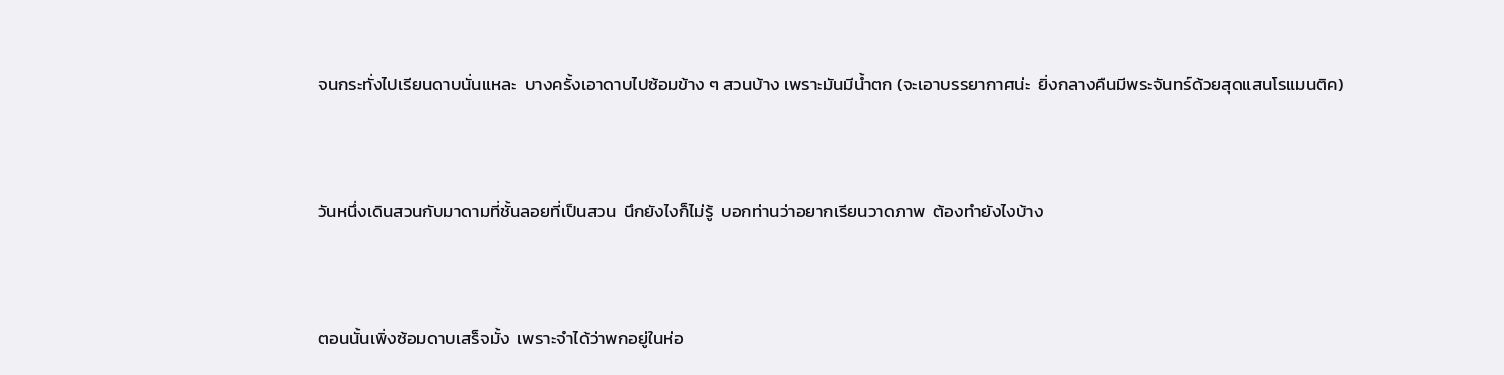จนกระทั่งไปเรียนดาบนั่นแหละ  บางครั้งเอาดาบไปซ้อมข้าง ๆ สวนบ้าง เพราะมันมีน้ำตก (จะเอาบรรยากาศน่ะ  ยิ่งกลางคืนมีพระจันทร์ด้วยสุดแสนโรแมนติค)



วันหนึ่งเดินสวนกับมาดามที่ชั้นลอยที่เป็นสวน  นึกยังไงก็ไม่รู้  บอกท่านว่าอยากเรียนวาดภาพ  ต้องทำยังไงบ้าง



ตอนนั้นเพิ่งซ้อมดาบเสร็จมั้ง  เพราะจำได้ว่าพกอยู่ในห่อ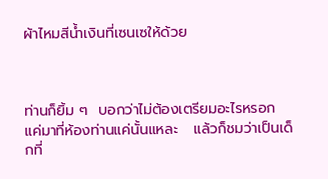ผ้าไหมสีน้ำเงินที่เซนเซให้ด้วย



ท่านก็ยิ้ม ๆ  บอกว่าไม่ต้องเตรียมอะไรหรอก  แค่มาที่ห้องท่านแค่นั้นแหละ   แล้วก็ชมว่าเป็นเด็กที่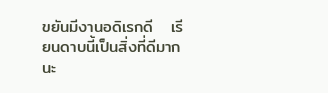ขยันมีงานอดิเรกดี   เรียนดาบนี้เป็นสิ่งที่ดีมากนะ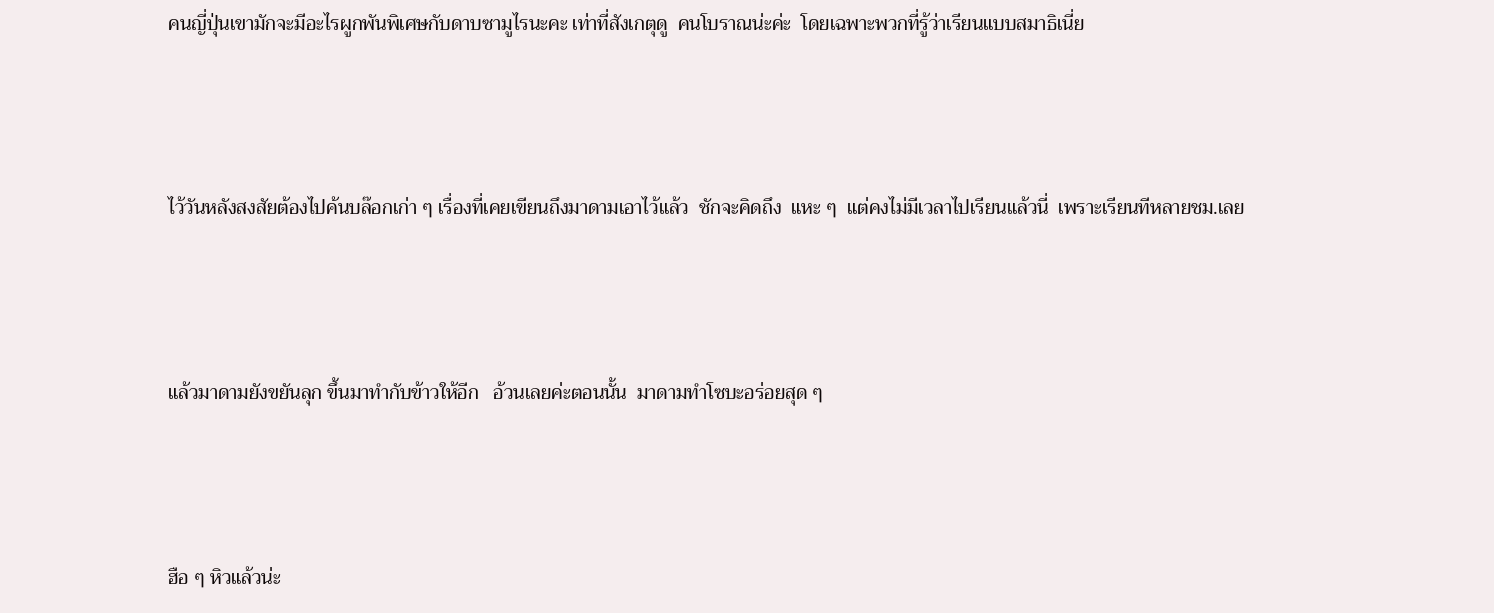คนญี่ปุ่นเขามักจะมีอะไรผูกพันพิเศษกับดาบซามูไรนะคะ เท่าที่สังเกตุดู  คนโบราณน่ะค่ะ  โดยเฉพาะพวกที่รู้ว่าเรียนแบบสมาธิเนี่ย



ไว้วันหลังสงสัยต้องไปค้นบล๊อกเก่า ๆ เรื่องที่เคยเขียนถึงมาดามเอาไว้แล้ว  ชักจะคิดถึง  แหะ ๆ  แต่คงไม่มีเวลาไปเรียนแล้วนี่  เพราะเรียนทีหลายชม.เลย



แล้วมาดามยังขยันลุก ขึ้นมาทำกับข้าวให้อีก   อ้วนเลยค่ะตอนนั้น  มาดามทำโซบะอร่อยสุด ๆ



ฮือ ๆ หิวแล้วน่ะ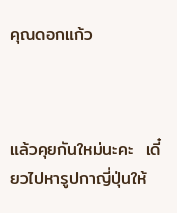คุณดอกแก้ว



แล้วคุยกันใหม่นะคะ  เดี๋ยวไปหารูปกาญี่ปุ่นให้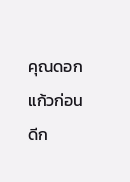คุณดอกแก้วก่อนดีก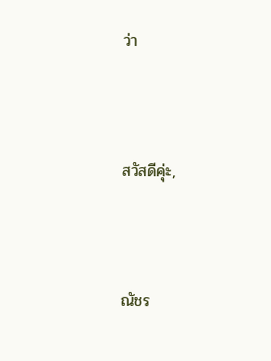ว่า



สวัสดีคุ่ะ,



ณัชร